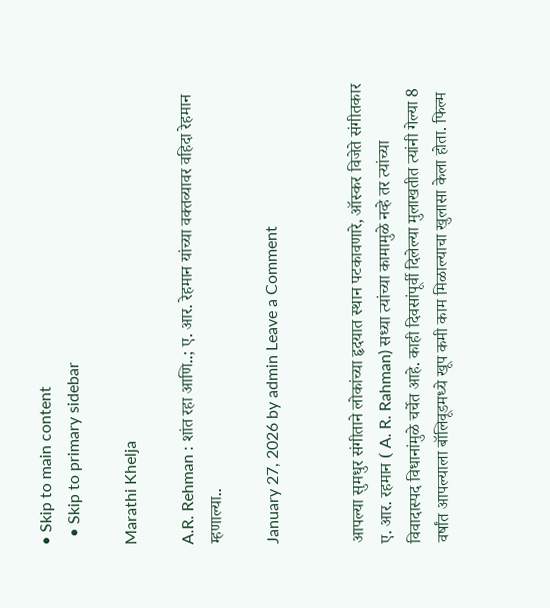• Skip to main content
  • Skip to primary sidebar

Marathi Khelja

A.R. Rehman : शांत रहा आणि..; ए. आर. रेहमान यांच्या वक्तव्यावर वहिदा रेहमान म्हणाल्या..

January 27, 2026 by admin Leave a Comment


आपल्या सुमधुर संगीताने लोकांच्या हृदयात स्थान पटकावणारे, ऑस्कर विजेते संगीतकार ए. आर. रहमान ( A. R. Rahman) सध्या त्यांच्या कामामुळे नव्हे तर त्यांच्या विवादास्पद विधानांमुळे चर्चेत आहे. काही दिवसांपूर्वी दिलेल्या मुलाखतीत त्यांनी गेल्या 8 वर्षांत आपल्याला बॉलिवूडमध्ये खूप कमी काम मिळाल्याचा खुलासा केला होता. फिल्म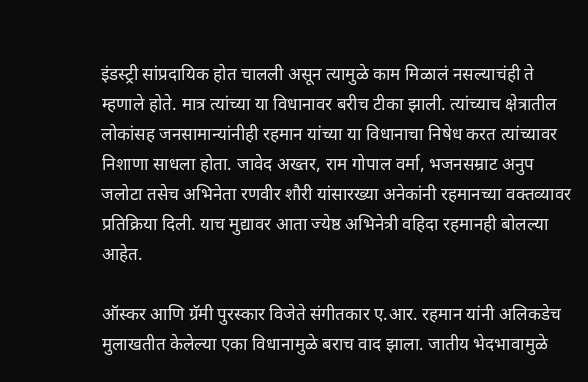इंडस्ट्री सांप्रदायिक होत चालली असून त्यामुळे काम मिळालं नसल्याचंही ते म्हणाले होते. मात्र त्यांच्या या विधानावर बरीच टीका झाली. त्यांच्याच क्षेत्रातील लोकांसह जनसामान्यांनीही रहमान यांच्या या विधानाचा निषेध करत त्यांच्यावर निशाणा साधला होता. जावेद अख्तर, राम गोपाल वर्मा, भजनसम्राट अनुप जलोटा तसेच अभिनेता रणवीर शौरी यांसारख्या अनेकांनी रहमानच्या वक्तव्यावर प्रतिक्रिया दिली. याच मुद्यावर आता ज्येष्ठ अभिनेत्री वहिदा रहमानही बोलल्या आहेत.

ऑस्कर आणि ग्रॅमी पुरस्कार विजेते संगीतकार ए.आर. रहमान यांनी अलिकडेच मुलाखतीत केलेल्या एका विधानामुळे बराच वाद झाला. जातीय भेदभावामुळे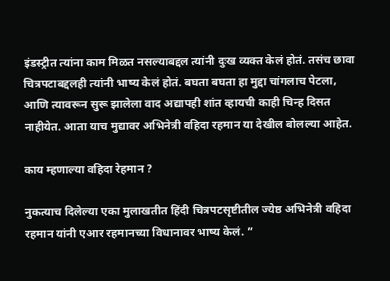इंडस्ट्रीत त्यांना काम मिळत नसल्याबद्दल त्यांनी दुःख व्यक्त केलं होतं. तसंच छावा चित्रपटाबद्दलही त्यांनी भाष्य केलं होतं. बघता बघता हा मुद्दा चांगलाच पेटला, आणि त्यावरून सुरू झालेला वाद अद्यापही शांत व्हायची काही चिन्ह दिसत नाहीयेत. आता याच मुद्यावर अभिनेत्री वहिदा रहमान या देखील बोलल्या आहेत.

काय म्हणाल्या वहिदा रेहमान ?

नुकत्याच दिलेल्या एका मुलाखतीत हिंदी चित्रपटसृष्टीतील ज्येष्ठ अभिनेत्री वहिदा रहमान यांनी एआर रहमानच्या विधानावर भाष्य केलं. ”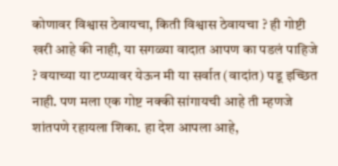कोणावर विश्वास ठेवायचा, किती विश्वास ठेवायचा ? ही गोष्टी खरी आहे की नाही, या सगळ्या वादात आपण का पडलं पाहिजे ? वयाच्या या टप्प्यावर येऊन मी या सर्वात (वादांत) पडू इच्छित नाही. पण मला एक गोष्ट नक्की सांगायची आहे ती म्हणजे शांतपणे रहायला शिका. हा देश आपला आहे,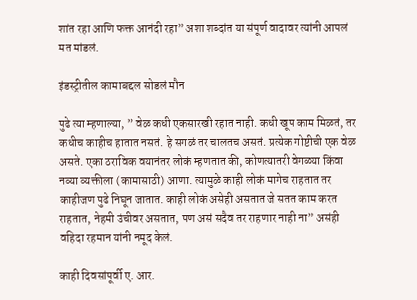शांत रहा आणि फक्त आनंदी रहा” अशा शब्दांत या संपूर्ण वादावर त्यांनी आपलं मत मांडलं.

इंडस्ट्रीतील कामाबद्दल सोडलं मौन

पुढे त्या म्हणाल्या, ” वेळ कधी एकसारखी रहात नाही. कधी खूप काम मिळतं, तर कधीच काहीच हातात नसतं. हे सगळं तर चालतच असतं. प्रत्येक गोष्टीची एक वेळ असते. एका ठराविक वयानंतर लोकं म्हणतात की, कोणत्यातरी वेगळ्या किंवा नव्या व्यक्तीला (कामासाठी) आणा. त्यामुळे काही लोकं मागेच राहतात तर काहीजण पुढे निघून जातात. काही लोकं असेही असतात जे सतत काम करत राहतात, नेहमी उंचीवर असतात, पण असं सदैव तर राहणार नाही ना” असंही वहिदा रहमान यांनी नमूद केलं.

काही दिवसांपूर्वी ए. आर.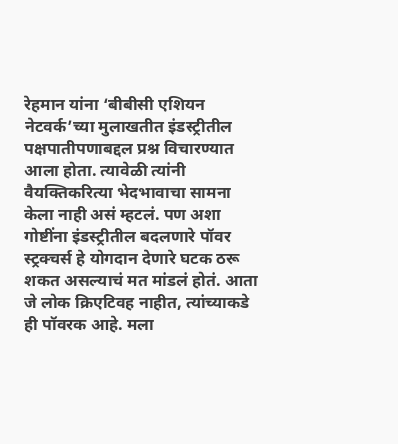रेहमान यांना ‘बीबीसी एशियन नेटवर्क’च्या मुलाखतीत इंडस्ट्रीतील पक्षपातीपणाबद्दल प्रश्न विचारण्यात आला होता. त्यावेळी त्यांनी वैयक्तिकरित्या भेदभावाचा सामना केला नाही असं म्हटलं. पण अशा गोष्टींना इंडस्ट्रीतील बदलणारे पॉवर स्ट्रक्चर्स हे योगदान देणारे घटक ठरू शकत असल्याचं मत मांडलं होतं. आता जे लोक क्रिएटिवह नाहीत, त्यांच्याकडे ही पॉवरक आहे. मला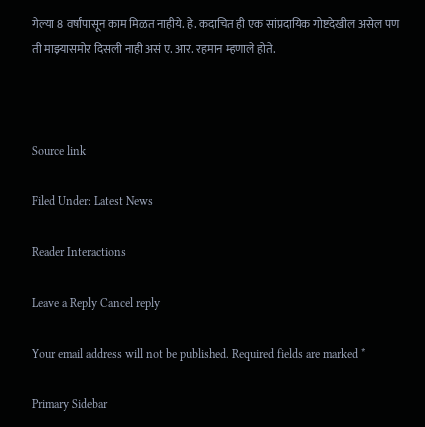गेल्या 8 वर्षांपासून काम मिळत नाहीये. हे. कदाचित ही एक सांप्रदायिक गोष्टदेखील असेल पण ती माझ्यासमोर दिसली नाही असं ए. आर. रहमान म्हणाले होते.



Source link

Filed Under: Latest News

Reader Interactions

Leave a Reply Cancel reply

Your email address will not be published. Required fields are marked *

Primary Sidebar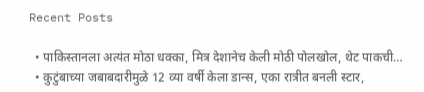Recent Posts

  • पाकिस्तानला अत्यंत मोठा धक्का, मित्र देशानेच केली मोठी पोलखोल, थेट पाकची…
  • कुटुंबाच्या जबाबदारीमुळे 12 व्या वर्षी केला डान्स, एका रात्रीत बनली स्टार,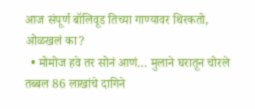आज संपूर्ण बॉलिवूड तिच्या गाण्यावर थिरकतो, ओळखलं का?
  • मोमोज हवे तर सोनं आणं… मुलाने घरातून चोरले तब्बल 86 लाखांचे दागिने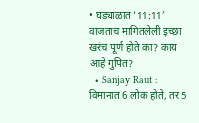• घड्याळात ’11:11′ वाजताच मागितलेली इच्छा खरंच पूर्ण होते का? काय आहे गुपित?
  • Sanjay Raut : विमानात 6 लोक होते, तर 5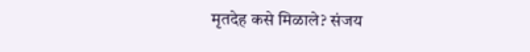मृतदेह कसे मिळाले? संजय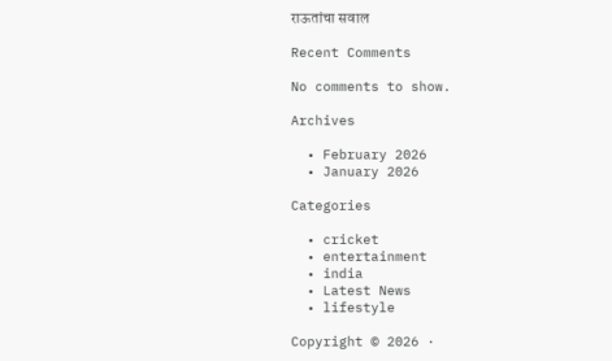राऊतांचा सवाल

Recent Comments

No comments to show.

Archives

  • February 2026
  • January 2026

Categories

  • cricket
  • entertainment
  • india
  • Latest News
  • lifestyle

Copyright © 2026 ·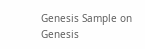Genesis Sample on Genesis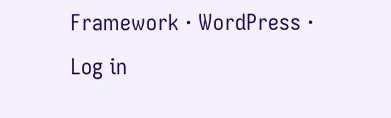Framework · WordPress · Log in